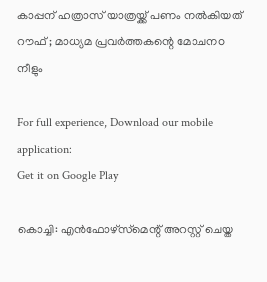കാപ്പന് ഹത്രാസ് യാത്രയ്ക്ക് പണം നല്‍കിയത് റൗഫ് ; മാധ്യമ പ്രവര്‍ത്തകന്റെ മോചനo നീളും

For full experience, Download our mobile application:
Get it on Google Play

കൊച്ചി: എന്‍ഫോഴ്‌സ്‌മെന്റ് അറസ്റ്റ് ചെയ്ത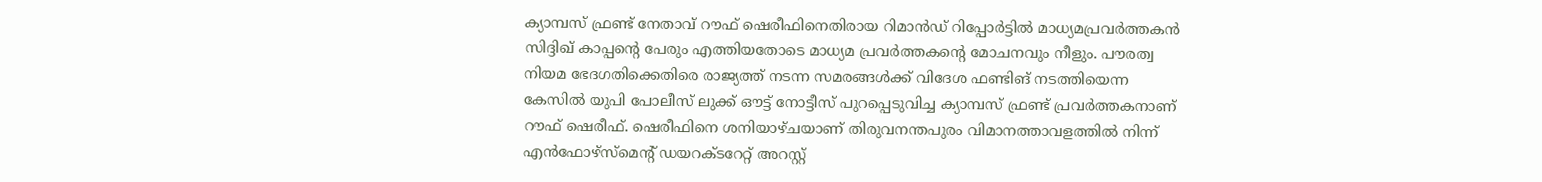ക്യാമ്പസ് ഫ്രണ്ട് നേതാവ് റൗഫ് ഷെരീഫിനെതിരായ റിമാന്‍ഡ് റിപ്പോര്‍ട്ടില്‍ മാധ്യമപ്രവര്‍ത്തകന്‍ സിദ്ദിഖ് കാപ്പന്റെ പേരും എത്തിയതോടെ മാധ്യമ പ്രവര്‍ത്തകന്റെ മോചനവും നീളും. പൗരത്വ നിയമ ഭേദഗതിക്കെതിരെ രാജ്യത്ത് നടന്ന സമരങ്ങള്‍ക്ക് വിദേശ ഫണ്ടിങ് നടത്തിയെന്ന കേസില്‍ യുപി പോലീസ് ലുക്ക് ഔട്ട് നോട്ടീസ് പുറപ്പെടുവിച്ച ക്യാമ്പസ് ഫ്രണ്ട് പ്രവര്‍ത്തകനാണ് റൗഫ് ഷെരീഫ്. ഷെരീഫിനെ ശനിയാഴ്ചയാണ് തിരുവനന്തപുരം വിമാനത്താവളത്തില്‍ നിന്ന് എന്‍ഫോഴ്‌സ്‌മെന്റ് ഡയറക്ടറേറ്റ് അറസ്റ്റ്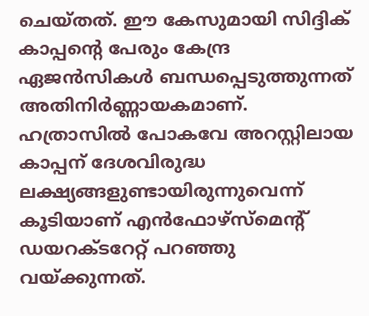ചെയ്തത്. ഈ കേസുമായി സിദ്ദിക് കാപ്പന്റെ പേരും കേന്ദ്ര ഏജന്‍സികള്‍ ബന്ധപ്പെടുത്തുന്നത് അതിനിര്‍ണ്ണായകമാണ്. ഹത്രാസില്‍ പോകവേ അറസ്റ്റിലായ കാപ്പന് ദേശവിരുദ്ധ ലക്ഷ്യങ്ങളുണ്ടായിരുന്നുവെന്ന് കൂടിയാണ് എന്‍ഫോഴ്‌സ്‌മെന്റ് ഡയറക്ടറേറ്റ് പറഞ്ഞു വയ്ക്കുന്നത്.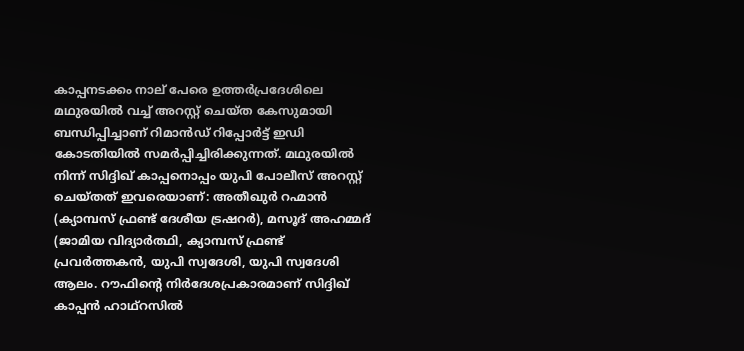കാപ്പനടക്കം നാല് പേരെ ഉത്തര്‍പ്രദേശിലെ മഥുരയില്‍ വച്ച്‌ അറസ്റ്റ് ചെയ്ത കേസുമായി ബന്ധിപ്പിച്ചാണ് റിമാന്‍ഡ് റിപ്പോര്‍ട്ട് ഇഡി കോടതിയില്‍ സമര്‍പ്പിച്ചിരിക്കുന്നത്. മഥുരയില്‍ നിന്ന് സിദ്ദിഖ് കാപ്പനൊപ്പം യുപി പോലീസ് അറസ്റ്റ് ചെയ്തത് ഇവരെയാണ്: അതീഖുര്‍ റഹ്മാന്‍ (ക്യാമ്പസ് ഫ്രണ്ട് ദേശീയ ട്രഷറര്‍), മസൂദ് അഹമ്മദ് (ജാമിയ വിദ്യാര്‍ത്ഥി, ക്യാമ്പസ് ഫ്രണ്ട് പ്രവര്‍ത്തകന്‍, യുപി സ്വദേശി, യുപി സ്വദേശി ആലം. റൗഫിന്റെ നിര്‍ദേശപ്രകാരമാണ് സിദ്ദിഖ് കാപ്പന്‍ ഹാഥ്‌റസില്‍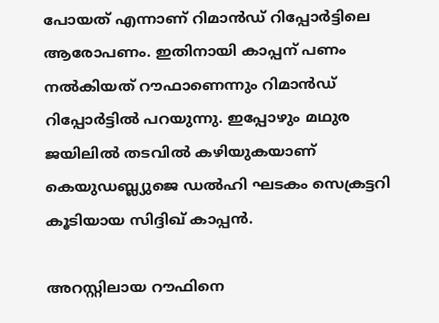പോയത് എന്നാണ് റിമാന്‍ഡ് റിപ്പോര്‍ട്ടിലെ ആരോപണം. ഇതിനായി കാപ്പന് പണം നല്‍കിയത് റൗഫാണെന്നും റിമാന്‍ഡ് റിപ്പോര്‍ട്ടില്‍ പറയുന്നു. ഇപ്പോഴും മഥുര ജയിലില്‍ തടവില്‍ കഴിയുകയാണ് കെയുഡബ്ല്യുജെ ഡല്‍ഹി ഘടകം സെക്രട്ടറി കൂടിയായ സിദ്ദിഖ് കാപ്പന്‍.

അറസ്റ്റിലായ റൗഫിനെ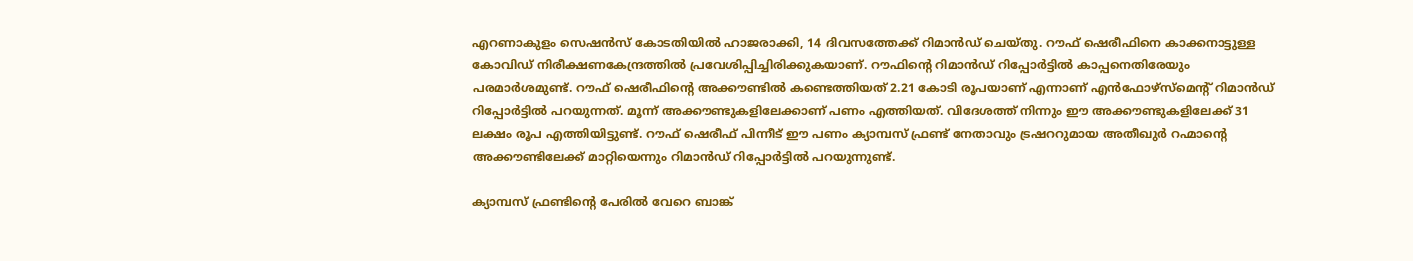എറണാകുളം സെഷന്‍സ് കോടതിയില്‍ ഹാജരാക്കി, 14 ദിവസത്തേക്ക് റിമാന്‍ഡ് ചെയ്തു. റൗഫ് ഷെരീഫിനെ കാക്കനാട്ടുള്ള കോവിഡ് നിരീക്ഷണകേന്ദ്രത്തില്‍ പ്രവേശിപ്പിച്ചിരിക്കുകയാണ്. റൗഫിന്റെ റിമാന്‍ഡ് റിപ്പോര്‍ട്ടില്‍ കാപ്പനെതിരേയും പരമാര്‍ശമുണ്ട്. റൗഫ് ഷെരീഫിന്റെ അക്കൗണ്ടില്‍ കണ്ടെത്തിയത് 2.21 കോടി രൂപയാണ് എന്നാണ് എന്‍ഫോഴ്‌സ്‌മെന്റ് റിമാന്‍ഡ് റിപ്പോര്‍ട്ടില്‍ പറയുന്നത്. മൂന്ന് അക്കൗണ്ടുകളിലേക്കാണ് പണം എത്തിയത്. വിദേശത്ത് നിന്നും ഈ അക്കൗണ്ടുകളിലേക്ക് 31 ലക്ഷം രൂപ എത്തിയിട്ടുണ്ട്. റൗഫ് ഷെരീഫ് പിന്നീട് ഈ പണം ക്യാമ്പസ് ഫ്രണ്ട് നേതാവും ട്രഷററുമായ അതീഖുര്‍ റഹ്മാന്റെ അക്കൗണ്ടിലേക്ക് മാറ്റിയെന്നും റിമാന്‍ഡ് റിപ്പോര്‍ട്ടില്‍ പറയുന്നുണ്ട്.

ക്യാമ്പസ് ഫ്രണ്ടിന്റെ പേരില്‍ വേറെ ബാങ്ക്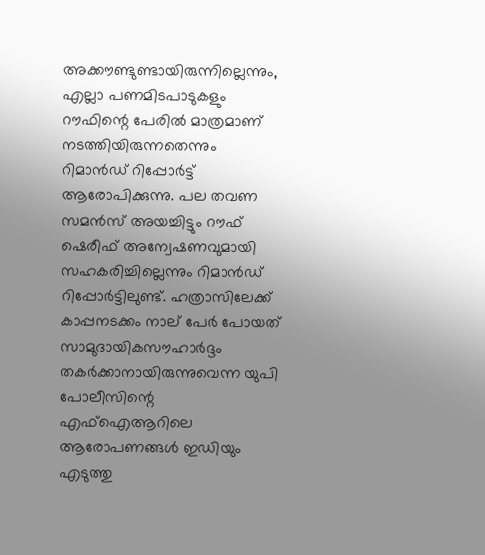അക്കൗണ്ടുണ്ടായിരുന്നില്ലെന്നും, എല്ലാ പണമിടപാടുകളും റൗഫിന്റെ പേരില്‍ മാത്രമാണ് നടത്തിയിരുന്നതെന്നും റിമാന്‍ഡ് റിപ്പോര്‍ട്ട് ആരോപിക്കുന്നു. പല തവണ സമന്‍സ് അയച്ചിട്ടും റൗഫ് ഷെരീഫ് അന്വേഷണവുമായി സഹകരിച്ചില്ലെന്നും റിമാന്‍ഡ് റിപ്പോര്‍ട്ടിലുണ്ട്. ഹത്രാസിലേക്ക് കാപ്പനടക്കം നാല് പേര്‍ പോയത് സാമുദായികസൗഹാര്‍ദ്ദം തകര്‍ക്കാനായിരുന്നുവെന്ന യുപി പോലീസിന്റെ എഫ്‌ഐആറിലെ ആരോപണങ്ങള്‍ ഇഡിയും എടുത്തു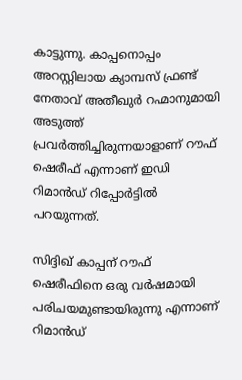കാട്ടുന്നു. കാപ്പനൊപ്പം അറസ്റ്റിലായ ക്യാമ്പസ് ഫ്രണ്ട് നേതാവ് അതീഖുര്‍ റഹ്മാനുമായി അടുത്ത് പ്രവര്‍ത്തിച്ചിരുന്നയാളാണ് റൗഫ് ഷെരീഫ് എന്നാണ് ഇഡി റിമാന്‍ഡ് റിപ്പോര്‍ട്ടില്‍ പറയുന്നത്.

സിദ്ദിഖ് കാപ്പന് റൗഫ് ഷെരീഫിനെ ഒരു വര്‍ഷമായി പരിചയമുണ്ടായിരുന്നു എന്നാണ് റിമാന്‍ഡ്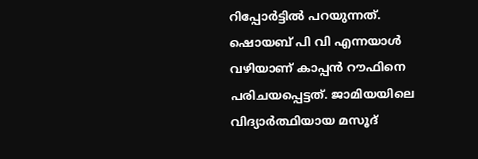റിപ്പോര്‍ട്ടില്‍ പറയുന്നത്. ഷൊയബ് പി വി എന്നയാള്‍ വഴിയാണ് കാപ്പന്‍ റൗഫിനെ പരിചയപ്പെട്ടത്. ജാമിയയിലെ വിദ്യാര്‍ത്ഥിയായ മസൂദ്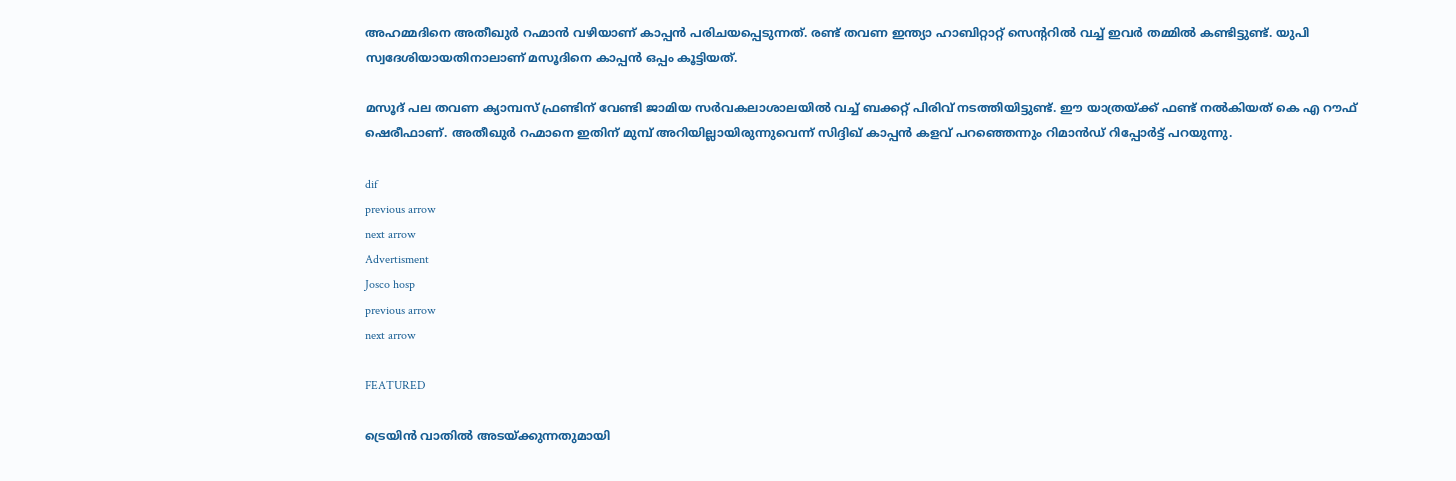അഹമ്മദിനെ അതീഖുര്‍ റഹ്മാന്‍ വഴിയാണ് കാപ്പന്‍ പരിചയപ്പെടുന്നത്. രണ്ട് തവണ ഇന്ത്യാ ഹാബിറ്റാറ്റ് സെന്ററില്‍ വച്ച്‌ ഇവര്‍ തമ്മില്‍ കണ്ടിട്ടുണ്ട്. യുപി സ്വദേശിയായതിനാലാണ് മസൂദിനെ കാപ്പന്‍ ഒപ്പം കൂട്ടിയത്.

മസൂദ് പല തവണ ക്യാമ്പസ് ഫ്രണ്ടിന് വേണ്ടി ജാമിയ സര്‍വകലാശാലയില്‍ വച്ച്‌ ബക്കറ്റ് പിരിവ് നടത്തിയിട്ടുണ്ട്. ഈ യാത്രയ്ക്ക് ഫണ്ട് നല്‍കിയത് കെ എ റൗഫ് ഷെരീഫാണ്. അതീഖുര്‍ റഹ്മാനെ ഇതിന് മുമ്പ് അറിയില്ലായിരുന്നുവെന്ന് സിദ്ദിഖ് കാപ്പന്‍ കളവ് പറഞ്ഞെന്നും റിമാന്‍ഡ് റിപ്പോര്‍ട്ട് പറയുന്നു.

dif
previous arrow
next arrow
Advertisment
Josco hosp
previous arrow
next arrow

FEATURED

ട്രെയിൻ വാതിൽ അടയ്ക്കുന്നതുമായി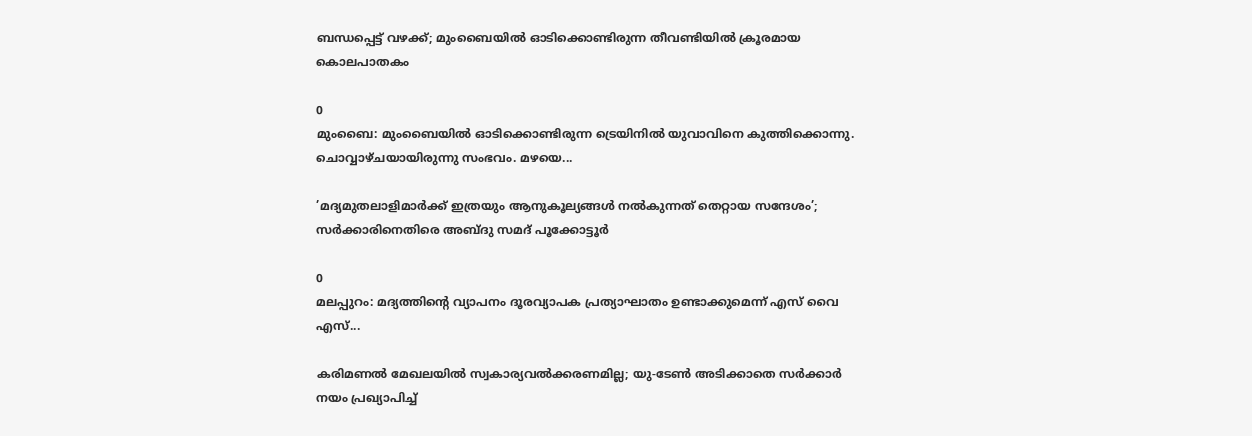ബന്ധപ്പെട്ട് വഴക്ക്; മുംബൈയിൽ ഓടിക്കൊണ്ടിരുന്ന തീവണ്ടിയിൽ ക്രൂരമായ കൊലപാതകം

0
മുംബൈ: മുംബൈയില്‍ ഓടിക്കൊണ്ടിരുന്ന ട്രെയിനില്‍ യുവാവിനെ കുത്തിക്കൊന്നു. ചൊവ്വാഴ്ചയായിരുന്നു സംഭവം. മഴയെ...

’മദ്യമുതലാളിമാർക്ക് ഇത്രയും ആനുകൂല്യങ്ങൾ നൽകുന്നത് തെറ്റായ സന്ദേശം’; സർക്കാരിനെതിരെ അബ്ദു സമദ് പൂക്കോട്ടൂർ

0
മലപ്പുറം: മദ്യത്തിന്റെ വ്യാപനം ദൂരവ്യാപക പ്രത്യാഘാതം ഉണ്ടാക്കുമെന്ന് എസ് വൈ എസ്...

കരിമണൽ മേഖലയിൽ സ്വകാര്യവൽക്കരണമില്ല; യു-ടേൺ അടിക്കാതെ സർക്കാർ നയം പ്രഖ്യാപിച്ച്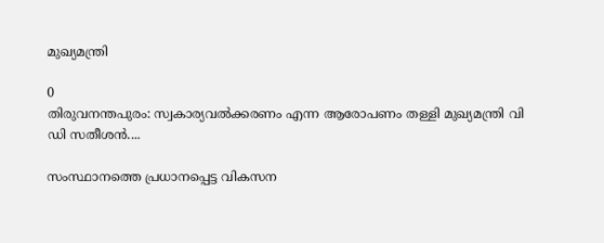മുഖ്യമന്ത്രി

0
തിരുവനന്തപുരം: സ്വകാര്യവല്‍ക്കരണം എന്ന ആരോപണം തള്ളി മുഖ്യമന്ത്രി വി ഡി സതീശന്‍....

സംസ്ഥാനത്തെ പ്രധാനപ്പെട്ട വികസന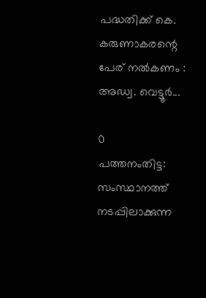പദ്ധതിക്ക് കെ. കരുണാകരന്റെ പേര് നൽകണം : അഡ്വ. വെട്ടൂർ...

0
പത്തനംതിട്ട: സംസ്ഥാനത്ത് നടപ്പിലാക്കുന്ന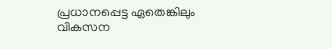പ്രധാനപ്പെട്ട ഏതെങ്കിലും വികസന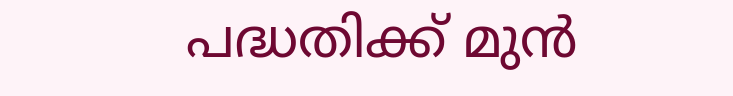പദ്ധതിക്ക് മുൻ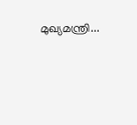മുഖ്യമന്ത്രി...